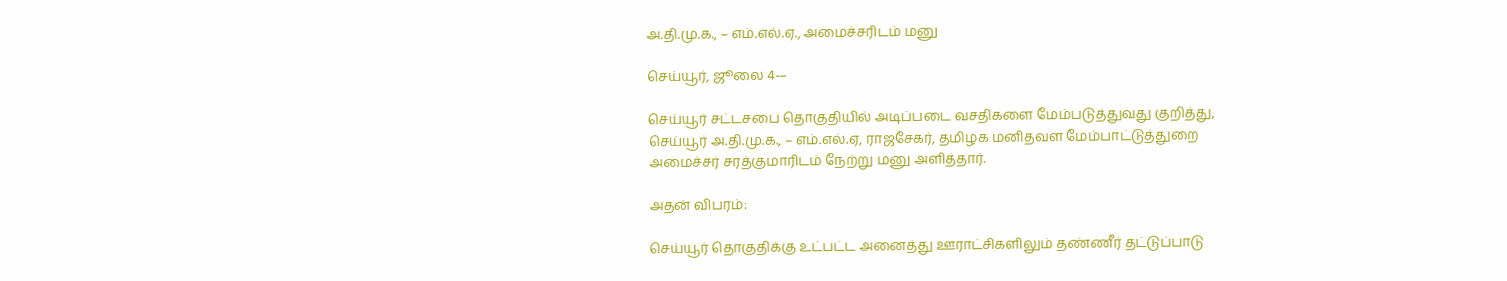அ.தி.மு.க., – எம்.எல்.ஏ., அமைச்சரிடம் மனு

செய்யூர், ஜூலை 4-–

செய்யூர் சட்டசபை தொகுதியில் அடிப்படை வசதிகளை மேம்படுத்துவது குறித்து, செய்யூர் அ.தி.மு.க., – எம்.எல்.ஏ, ராஜசேகர், தமிழக மனிதவள மேம்பாட்டுத்துறை அமைச்சர் சரத்குமாரிடம் நேற்று மனு அளித்தார்.

அதன் விபரம்:

செய்யூர் தொகுதிக்கு உட்பட்ட அனைத்து ஊராட்சிகளிலும் தண்ணீர் தட்டுப்பாடு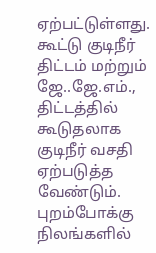ஏற்பட்டுள்ளது. கூட்டு குடிநீர் திட்டம் மற்றும் ஜே..ஜே.எம்., திட்டத்தில் கூடுதலாக குடிநீர் வசதி ஏற்படுத்த வேண்டும். புறம்போக்கு நிலங்களில்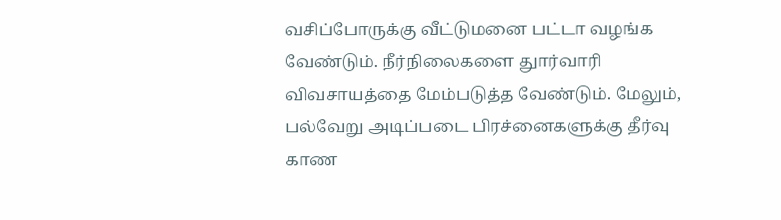வசிப்போருக்கு வீட்டுமனை பட்டா வழங்க வேண்டும். நீர்நிலைகளை துார்வாரி விவசாயத்தை மேம்படுத்த வேண்டும். மேலும், பல்வேறு அடிப்படை பிரச்னைகளுக்கு தீர்வு காண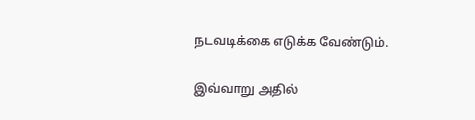நடவடிக்கை எடுக்க வேண்டும்.

இவ்வாறு அதில்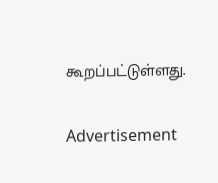கூறப்பட்டுள்ளது.

Advertisement